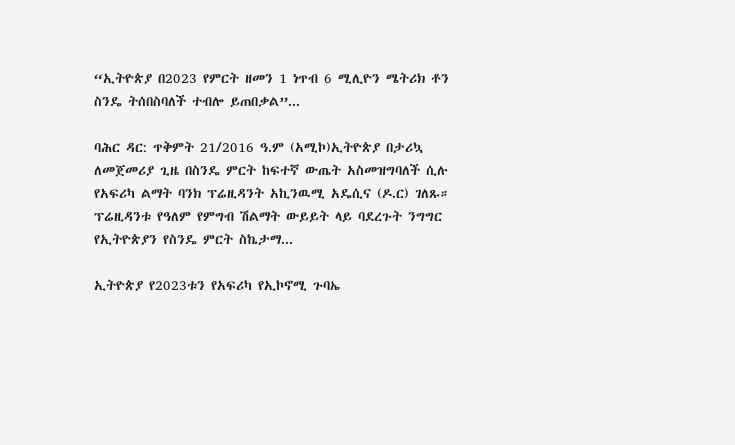“ኢትዮጵያ በ2023 የምርት ዘመን 1 ነጥብ 6 ሚሊዮን ሜትሪክ ቶን ስንዴ ትሰበስባለች ተብሎ ይጠበቃል”...

ባሕር ዳር: ጥቅምት 21/2016 ዓ.ም (አሚኮ)ኢትዮጵያ በታሪኳ ለመጀመሪያ ጊዜ በስንዴ ምርት ከፍተኛ ውጤት አስመዝግባለች ሲሉ የአፍሪካ ልማት ባንክ ፕሬዚዳንት አኪንዉሚ አዴሲና (ዶ.ር) ገለጹ። ፕሬዚዳንቱ የዓለም የምግብ ሽልማት ውይይት ላይ ባደረጉት ንግግር የኢትዮጵያን የስንዴ ምርት ስኬታማ...

ኢትዮጵያ የ2023ቱን የአፍሪካ የኢኮኖሚ ጉባኤ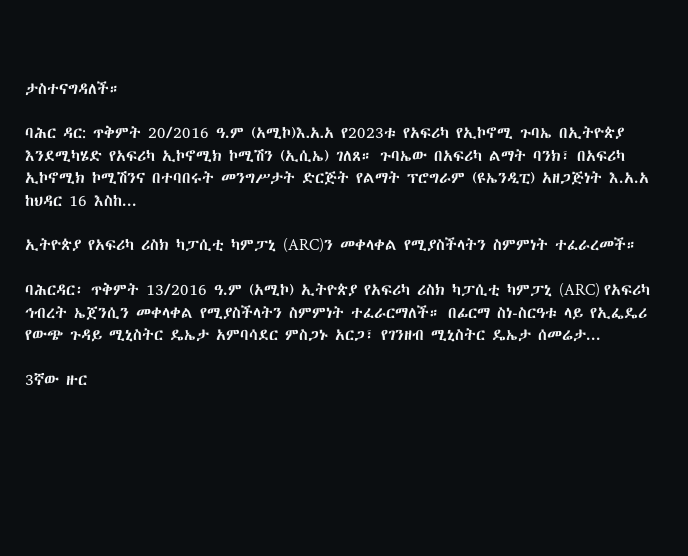ታስተናግዳለች።

ባሕር ዳር: ጥቅምት 20/2016 ዓ.ም (አሚኮ)እ᎐አ᎐አ የ2023ቱ የአፍሪካ የኢኮኖሚ ጉባኤ በኢትዮጵያ እንደሚካሄድ የአፍሪካ ኢኮኖሚክ ኮሚሽን (ኢሲኤ) ገለጸ። ጉባኤው በአፍሪካ ልማት ባንክ፣ በአፍሪካ ኢኮኖሚክ ኮሚሽንና በተባበሩት መንግሥታት ድርጅት የልማት ፕሮግራም (ዩኤንዲፒ) አዘጋጅነት እ.አ.አ ከህዳር 16 እስከ...

ኢትዮጵያ የአፍሪካ ሪስክ ካፓሲቲ ካምፓኒ (ARC)ን መቀላቀል የሚያስችላትን ስምምነት ተፈራረመች።

ባሕርዳር፡ ጥቅምት 13/2016 ዓ.ም (አሚኮ) ኢትዮጵያ የአፍሪካ ሪስክ ካፓሲቲ ካምፓኒ (ARC) የአፍሪካ ኅብረት ኤጀንሲን መቀላቀል የሚያስችላትን ስምምነት ተፈራርማለች። በፊርማ ስነ-ስርዓቱ ላይ የኢፌዴሪ የውጭ ጉዳይ ሚኒስትር ዴኤታ አምባሳደር ምስጋኑ አርጋ፣ የገንዘብ ሚኒስትር ዴኤታ ሰመሬታ...

3ኛው ዙር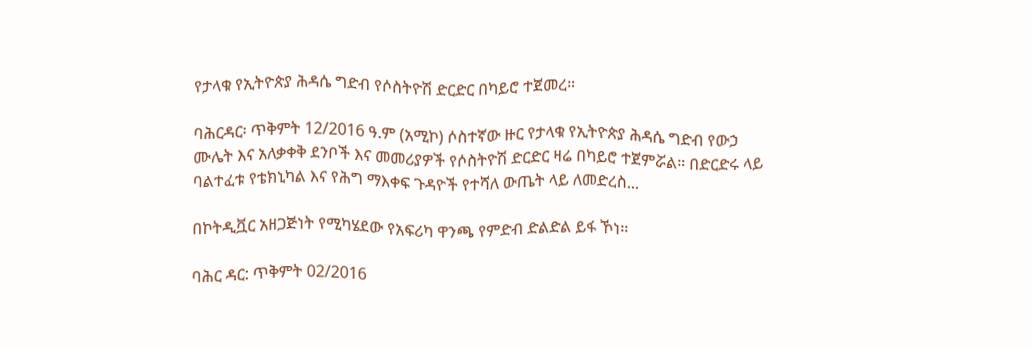የታላቁ የኢትዮጵያ ሕዳሴ ግድብ የሶስትዮሽ ድርድር በካይሮ ተጀመረ።

ባሕርዳር፡ ጥቅምት 12/2016 ዓ.ም (አሚኮ) ሶስተኛው ዙር የታላቁ የኢትዮጵያ ሕዳሴ ግድብ የውኃ ሙሌት እና አለቃቀቅ ደንቦች እና መመሪያዎች የሶስትዮሽ ድርድር ዛሬ በካይሮ ተጀምሯል። በድርድሩ ላይ ባልተፈቱ የቴክኒካል እና የሕግ ማእቀፍ ጉዳዮች የተሻለ ውጤት ላይ ለመድረስ...

በኮትዲቯር አዘጋጅነት የሚካሄደው የአፍሪካ ዋንጫ የምድብ ድልድል ይፋ ኾነ።

ባሕር ዳር: ጥቅምት 02/2016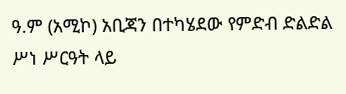ዓ.ም (አሚኮ) አቢጃን በተካሄደው የምድብ ድልድል ሥነ ሥርዓት ላይ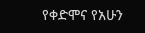የቀድሞና የአሁን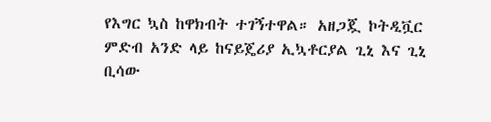የእግር ኳስ ከዋክብት ተገኝተዋል። አዘጋጇ ኮትዲቯር ምድብ አንድ ላይ ከናይጄሪያ ኢኳቶርያል ጊኒ እና ጊኒ ቢሳው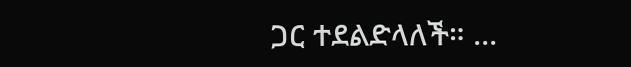ጋር ተደልድላለች። ...